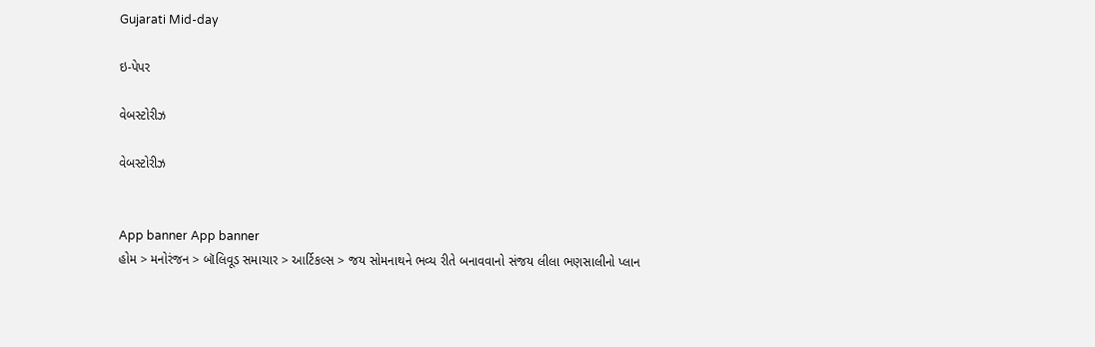Gujarati Mid-day

ઇ-પેપર

વેબસ્ટોરીઝ

વેબસ્ટોરીઝ


App banner App banner
હોમ > મનોરંજન > બૉલિવૂડ સમાચાર > આર્ટિકલ્સ > જય સોમનાથને ભવ્ય રીતે બનાવવાનો સંજય લીલા ભણસાલીનો પ્લાન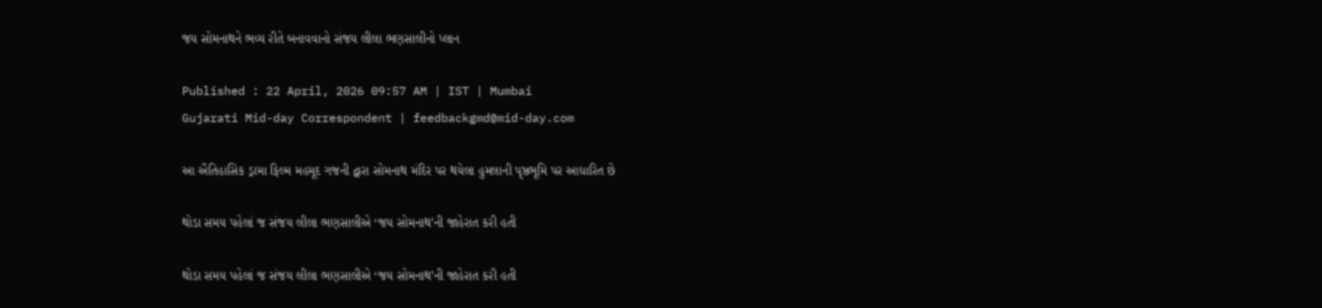જય સોમનાથને ભવ્ય રીતે બનાવવાનો સંજય લીલા ભણસાલીનો પ્લાન

Published : 22 April, 2026 09:57 AM | IST | Mumbai
Gujarati Mid-day Correspondent | feedbackgmd@mid-day.com

આ ઐતિહાસિક ડ્રામા ફિલ્મ મહમૂદ ગજની દ્વારા સોમનાથ મંદિર પર થયેલા હુમલાની પૃષ્ઠભૂમિ પર આધારિત છે

થોડા સમય પહેલાં જ સંજય લીલા ભણસાલીએ ‘જય સોમનાથ’ની જાહેરાત કરી હતી

થોડા સમય પહેલાં જ સંજય લીલા ભણસાલીએ ‘જય સોમનાથ’ની જાહેરાત કરી હતી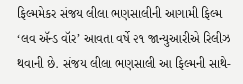ફિલ્મમેકર સંજય લીલા ભણસાલીની આગામી ફિલ્મ ‘લવ ઍન્ડ વૉર’ આવતા વર્ષે ૨૧ જાન્યુઆરીએ રિલીઝ થવાની છે. સંજય લીલા ભણસાલી આ ફિલ્મની સાથે-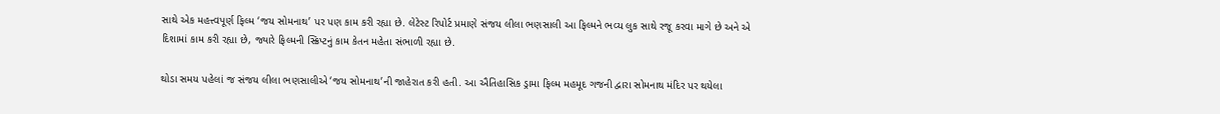સાથે એક મહત્ત્વપૂર્ણ ફિલ્મ ‘જય સોમનાથ’ પર પણ કામ કરી રહ્યા છે. લેટેસ્ટ રિપોર્ટ પ્રમાણે સંજય લીલા ભણસાલી આ ફિલ્મને ભવ્ય લુક સાથે રજૂ કરવા માગે છે અને એ દિશામાં કામ કરી રહ્યા છે, જ્યારે ફિલ્મની સ્ક્રિપ્ટનું કામ કેતન મહેતા સંભાળી રહ્યા છે.

થોડા સમય પહેલાં જ સંજય લીલા ભણસાલીએ ‘જય સોમનાથ’ની જાહેરાત કરી હતી. આ ઐતિહાસિક ડ્રામા ફિલ્મ મહમૂદ ગજની દ્વારા સોમનાથ મંદિર પર થયેલા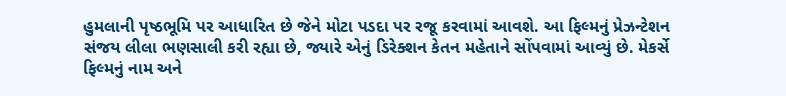હુમલાની પૃષ્ઠભૂમિ પર આધારિત છે જેને મોટા પડદા પર રજૂ કરવામાં આવશે. આ ફિલ્મનું પ્રેઝન્ટેશન સંજય લીલા ભણસાલી કરી રહ્યા છે, જ્યારે એનું ડિરેક્શન કેતન મહેતાને સોંપવામાં આવ્યું છે. મેકર્સે ફિલ્મનું નામ અને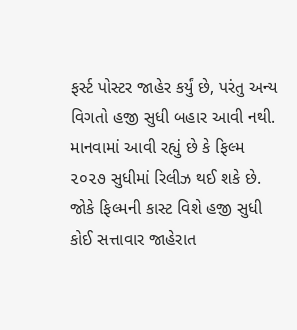ફર્સ્ટ પોસ્ટર જાહેર કર્યું છે, પરંતુ અન્ય વિગતો હજી સુધી બહાર આવી નથી. માનવામાં આવી રહ્યું છે કે ફિલ્મ ૨૦૨૭ સુધીમાં રિલીઝ થઈ શકે છે. જોકે ફિલ્મની કાસ્ટ વિશે હજી સુધી કોઈ સત્તાવાર જાહેરાત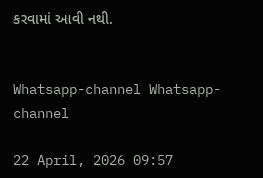કરવામાં આવી નથી.


Whatsapp-channel Whatsapp-channel

22 April, 2026 09:57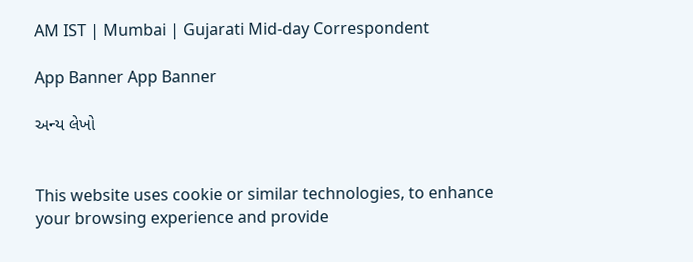AM IST | Mumbai | Gujarati Mid-day Correspondent

App Banner App Banner

અન્ય લેખો


This website uses cookie or similar technologies, to enhance your browsing experience and provide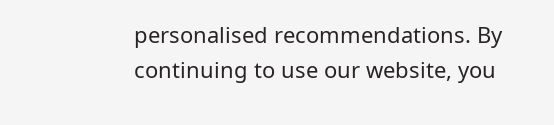personalised recommendations. By continuing to use our website, you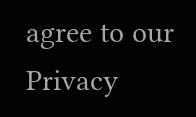agree to our Privacy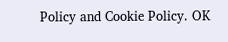Policy and Cookie Policy. OK